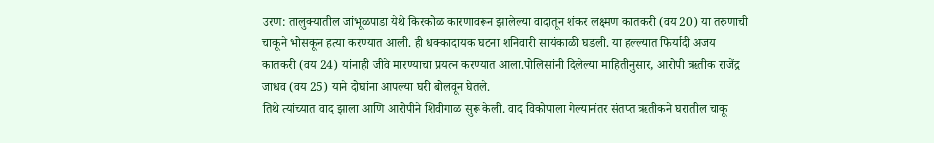उरण: तालुक्यातील जांभूळपाडा येथे किरकोळ कारणावरून झालेल्या वादातून शंकर लक्ष्मण कातकरी (वय 20) या तरुणाची चाकूने भोसकून हत्या करण्यात आली. ही धक्कादायक घटना शनिवारी सायंकाळी घडली. या हल्ल्यात फिर्यादी अजय कातकरी (वय 24) यांनाही जीवे मारण्याचा प्रयत्न करण्यात आला.पोलिसांनी दिलेल्या माहितीनुसार, आरोपी ऋतीक राजेंद्र जाधव (वय 25) याने दोघांना आपल्या घरी बोलवून घेतले.
तिथे त्यांच्यात वाद झाला आणि आरोपीने शिवीगाळ सुरू केली. वाद विकोपाला गेल्यानंतर संतप्त ऋतीकने घरातील चाकू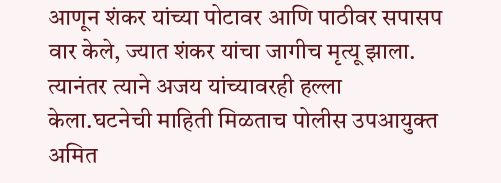आणून शंकर यांच्या पोटावर आणि पाठीवर सपासप वार केले, ज्यात शंकर यांचा जागीच मृत्यू झाला.
त्यानंतर त्याने अजय यांच्यावरही हल्ला केला.घटनेची माहिती मिळताच पोलीस उपआयुक्त अमित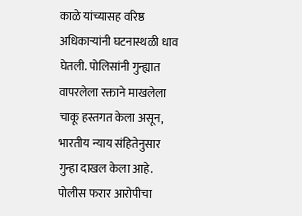काळे यांच्यासह वरिष्ठ अधिकाऱ्यांनी घटनास्थळी धाव घेतली. पोलिसांनी गुन्ह्यात वापरलेला रक्ताने माखलेला चाकू हस्तगत केला असून, भारतीय न्याय संहितेनुसार गुन्हा दाखल केला आहे. पोलीस फरार आरोपीचा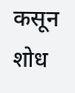कसून शोध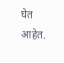घेत आहेत.